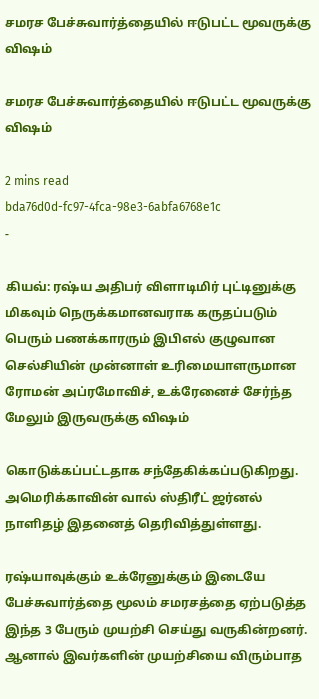சமரச பேச்சுவார்த்தையில் ஈடுபட்ட மூவருக்கு வி‌ஷம்

சமரச பேச்சுவார்த்தையில் ஈடுபட்ட மூவருக்கு வி‌ஷம்

2 mins read
bda76d0d-fc97-4fca-98e3-6abfa6768e1c
-

கியவ்: ரஷ்ய அதிபர் விளாடிமிர் புட்டினுக்கு மிகவும் நெருக்கமானவராக கருதப்படும் பெரும் பணக்காரரும் இபிஎல் குழுவான செல்சியின் முன்னாள் உரிமையாளருமான ரோமன் அப்ரமோவிச், உக்ரேனைச் சேர்ந்த மேலும் இருவருக்கு விஷம்

கொடுக்கப்பட்டதாக சந்தேகிக்கப்படுகிறது. அமெரிக்காவின் வால் ஸ்திரீட் ஜர்னல் நாளிதழ் இதனைத் தெரிவித்துள்ளது.

ரஷ்யாவுக்கும் உக்ரேனுக்கும் இடையே பேச்சுவார்த்தை மூலம் சமரசத்தை ஏற்படுத்த இந்த 3 பேரும் முயற்சி செய்து வருகின்றனர். ஆனால் இவர்களின் முயற்சியை விரும்பாத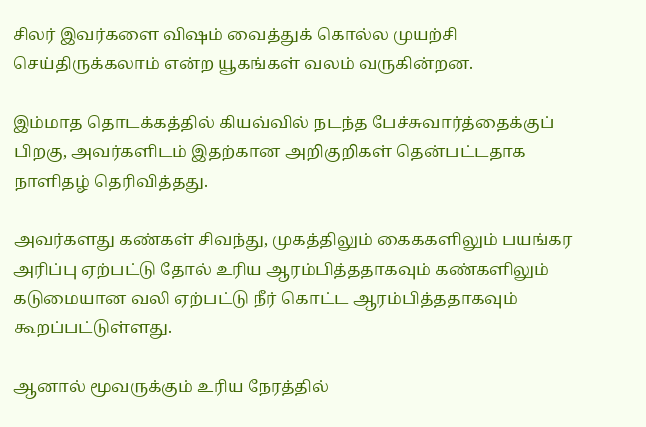சிலர் இவர்களை விஷம் வைத்துக் கொல்ல முயற்சி செய்திருக்கலாம் என்ற யூகங்கள் வலம் வருகின்றன.

இம்மாத தொடக்கத்தில் கியவ்வில் நடந்த பேச்சுவார்த்தைக்குப் பிறகு, அவர்களிடம் இதற்கான அறிகுறிகள் தென்பட்டதாக நாளிதழ் தெரிவித்தது.

அவர்களது கண்கள் சிவந்து, முகத்திலும் கைககளிலும் பயங்கர அரிப்பு ஏற்பட்டு தோல் உரிய ஆரம்பித்ததாகவும் கண்களிலும் கடுமையான வலி ஏற்பட்டு நீர் கொட்ட ஆரம்பித்ததாகவும் கூறப்பட்டுள்ளது.

ஆனால் மூவருக்கும் உரிய நேரத்தில்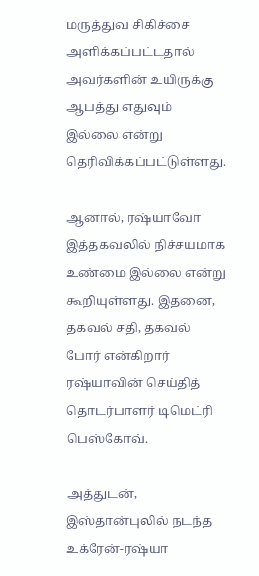மருத்துவ சிகிச்சை அளிக்கப்பட்டதால் அவர்களின் உயிருக்கு ஆபத்து எதுவும் இல்லை என்று தெரிவிக்கப்பட்டுள்ளது.

ஆனால், ர‌ஷ்யாவோ இத்தகவலில் நிச்சயமாக உண்மை இல்லை என்று கூறியுள்ளது. இதனை, தகவல் சதி, தகவல் போர் என்கிறார் ர‌ஷ்யாவின் செய்தித் தொடர்பாளர் டிமெட்ரி பெஸ்கோவ்.

அத்துடன், இஸ்தான்புலில் நடந்த உக்ரேன்-ர‌ஷ்யா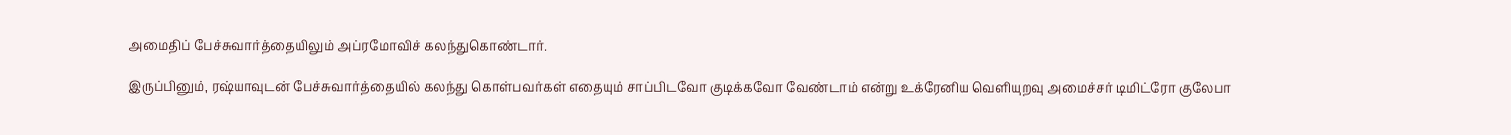அமைதிப் பேச்சுவார்த்தையிலும் அப்ரமோவிச் கலந்துகொண்டார்.

இருப்பினும், ரஷ்யாவுடன் பேச்சுவார்த்தையில் கலந்து கொள்பவர்கள் எதையும் சாப்பிடவோ குடிக்கவோ வேண்டாம் என்று உக்ரேனிய வெளியுறவு அமைச்சர் டிமிட்ரோ குலேபா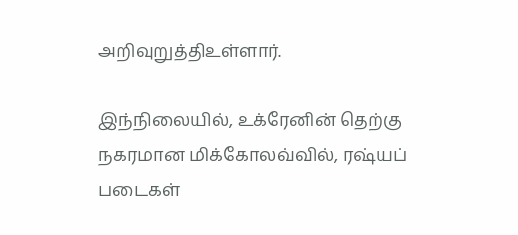அறிவுறுத்திஉள்ளார்.

இந்நிலையில், உக்ரேனின் தெற்கு நகரமான மிக்கோலவ்வில், ர‌ஷ்யப் படைகள்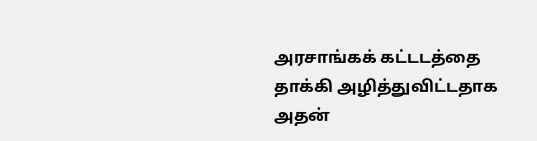அரசாங்கக் கட்டடத்தை தாக்கி அழித்துவிட்டதாக அதன்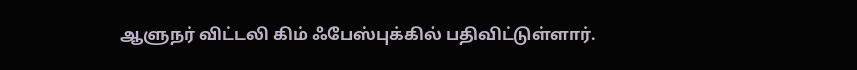ஆளுநர் விட்டலி கிம் ஃபேஸ்புக்கில் பதிவிட்டுள்ளார்.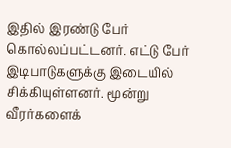இதில் இரண்டு பேர் கொல்லப்பட்டனர். எட்டு பேர் இடிபாடுகளுக்கு இடையில் சிக்கியுள்ளனர். மூன்று வீரர்களைக்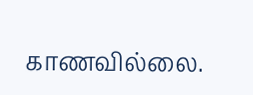காணவில்லை.